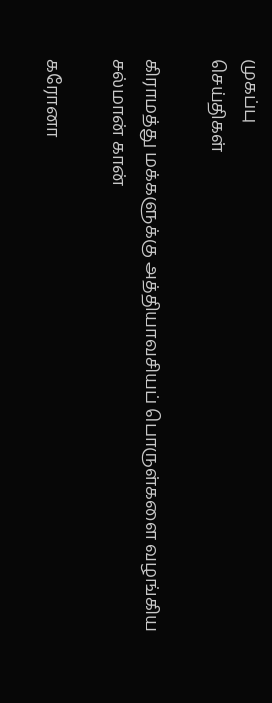முகப்பு
செய்திகள்

கிராமத்து மக்களுக்கு அத்தியாவசியப் பொருள்களை வழங்கிய சல்மான் கான்

கரோனா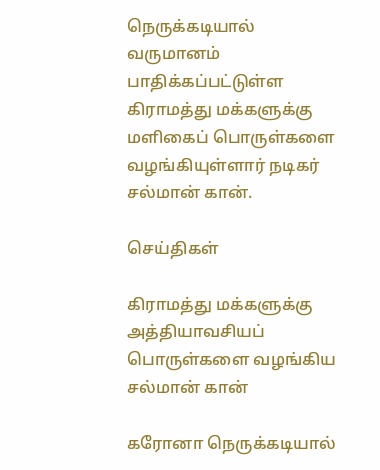நெருக்கடியால் வருமானம் பாதிக்கப்பட்டுள்ள கிராமத்து மக்களுக்கு மளிகைப் பொருள்களை வழங்கியுள்ளார் நடிகர் சல்மான் கான்.

செய்திகள்

கிராமத்து மக்களுக்கு அத்தியாவசியப் பொருள்களை வழங்கிய சல்மான் கான்

கரோனா நெருக்கடியால்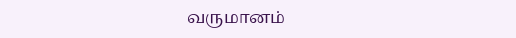வருமானம்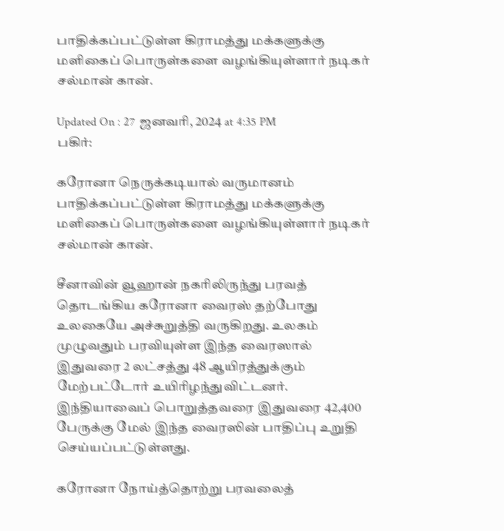பாதிக்கப்பட்டுள்ள கிராமத்து மக்களுக்கு மளிகைப் பொருள்களை வழங்கியுள்ளார் நடிகர் சல்மான் கான்.

Updated On : 27 ஜனவரி, 2024 at 4:35 PM
பகிர்:

கரோனா நெருக்கடியால் வருமானம் பாதிக்கப்பட்டுள்ள கிராமத்து மக்களுக்கு மளிகைப் பொருள்களை வழங்கியுள்ளார் நடிகர் சல்மான் கான்.

சீனாவின் வூஹான் நகரிலிருந்து பரவத் தொடங்கிய கரோனா வைரஸ் தற்போது உலகையே அச்சுறுத்தி வருகிறது. உலகம் முழுவதும் பரவியுள்ள இந்த வைரஸால் இதுவரை 2 லட்சத்து 48 ஆயிரத்துக்கும் மேற்பட்டோர் உயிரிழந்துவிட்டனர். இந்தியாவைப் பொறுத்தவரை இதுவரை 42,400 பேருக்கு மேல் இந்த வைரஸின் பாதிப்பு உறுதி செய்யப்பட்டுள்ளது.

கரோனா நோய்த்தொற்று பரவலைத்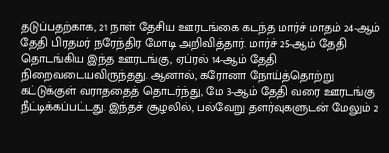தடுப்பதற்காக, 21 நாள் தேசிய ஊரடங்கை கடந்த மார்ச் மாதம் 24-ஆம் தேதி பிரதமர் நரேந்திர மோடி அறிவித்தார். மார்ச் 25-ஆம் தேதி தொடங்கிய இந்த ஊரடங்கு, ஏப்ரல் 14-ஆம் தேதி நிறைவடையவிருந்தது. ஆனால், கரோனா நோய்த்தொற்று கட்டுக்குள் வராததைத் தொடர்ந்து, மே 3-ஆம் தேதி வரை ஊரடங்கு நீட்டிக்கப்பட்டது. இந்தச் சூழலில், பல்வேறு தளர்வுகளுடன் மேலும் 2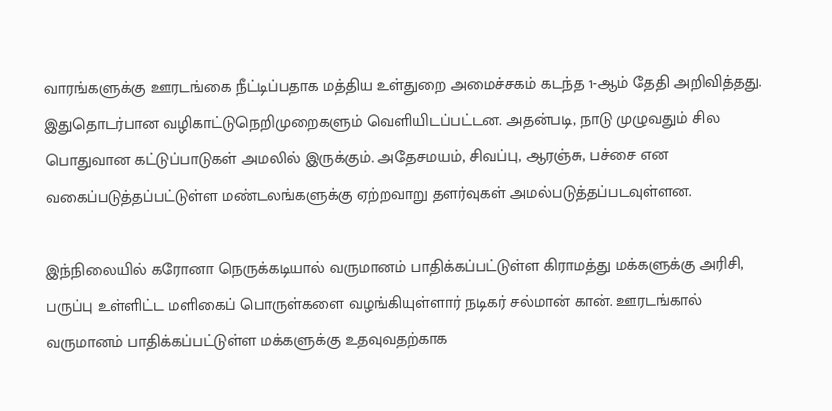வாரங்களுக்கு ஊரடங்கை நீட்டிப்பதாக மத்திய உள்துறை அமைச்சகம் கடந்த 1-ஆம் தேதி அறிவித்தது. இதுதொடர்பான வழிகாட்டுநெறிமுறைகளும் வெளியிடப்பட்டன. அதன்படி, நாடு முழுவதும் சில பொதுவான கட்டுப்பாடுகள் அமலில் இருக்கும். அதேசமயம், சிவப்பு, ஆரஞ்சு, பச்சை என வகைப்படுத்தப்பட்டுள்ள மண்டலங்களுக்கு ஏற்றவாறு தளர்வுகள் அமல்படுத்தப்படவுள்ளன.

இந்நிலையில் கரோனா நெருக்கடியால் வருமானம் பாதிக்கப்பட்டுள்ள கிராமத்து மக்களுக்கு அரிசி, பருப்பு உள்ளிட்ட மளிகைப் பொருள்களை வழங்கியுள்ளார் நடிகர் சல்மான் கான். ஊரடங்கால் வருமானம் பாதிக்கப்பட்டுள்ள மக்களுக்கு உதவுவதற்காக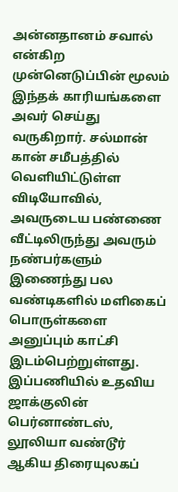அன்னதானம் சவால் என்கிற முன்னெடுப்பின் மூலம் இந்தக் காரியங்களை அவர் செய்து வருகிறார். சல்மான் கான் சமீபத்தில் வெளியிட்டுள்ள விடியோவில், அவருடைய பண்ணை வீட்டிலிருந்து அவரும் நண்பர்களும் இணைந்து பல வண்டிகளில் மளிகைப் பொருள்களை அனுப்பும் காட்சி இடம்பெற்றுள்ளது. இப்பணியில் உதவிய ஜாக்குலின் பெர்னாண்டஸ், லூலியா வண்டூர் ஆகிய திரையுலகப்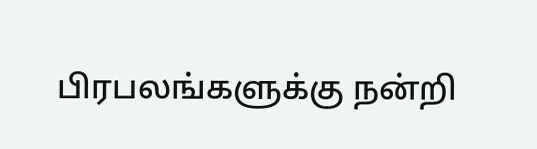பிரபலங்களுக்கு நன்றி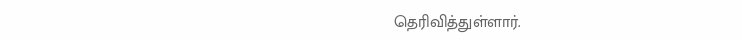தெரிவித்துள்ளார்.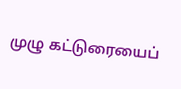முழு கட்டுரையைப்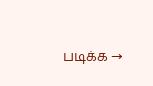படிக்க →